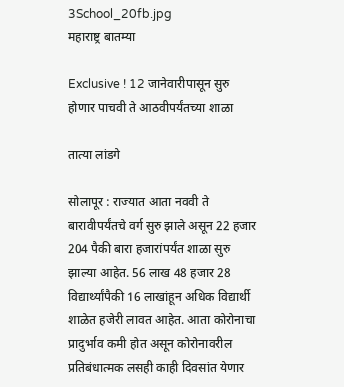3School_20fb.jpg
महाराष्ट्र बातम्या

Exclusive ! 12 जानेवारीपासून सुरु होणार पाचवी ते आठवीपर्यंतच्या शाळा

तात्या लांडगे

सोलापूर : राज्यात आता नववी ते बारावीपर्यंतचे वर्ग सुरु झाले असून 22 हजार 204 पैकी बारा हजारांपर्यंत शाळा सुरु झाल्या आहेत. 56 लाख 48 हजार 28 विद्यार्थ्यांपैकी 16 लाखांहून अधिक विद्यार्थी शाळेत हजेरी लावत आहेत. आता कोरोनाचा प्रादुर्भाव कमी होत असून कोरोनावरील प्रतिबंधात्मक लसही काही दिवसांत येणार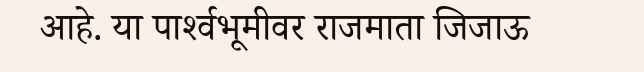आहे. या पार्श्‍वभूमीवर राजमाता जिजाऊ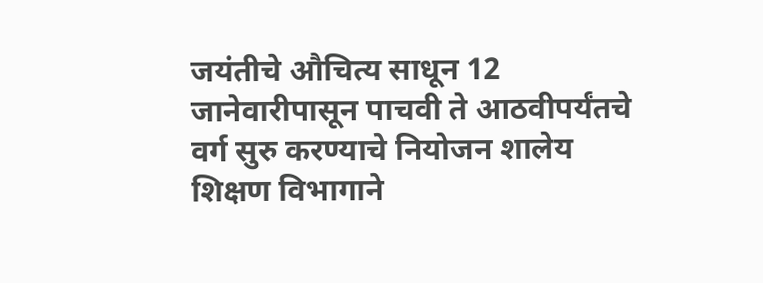जयंतीचे औचित्य साधून 12 जानेवारीपासून पाचवी ते आठवीपर्यंतचे वर्ग सुरु करण्याचे नियोजन शालेय शिक्षण विभागाने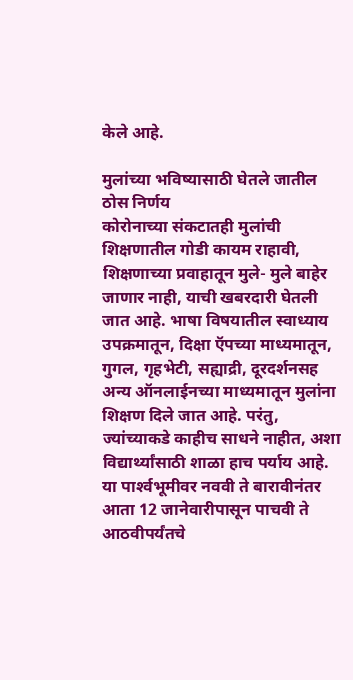केले आहे.

मुलांच्या भविष्यासाठी घेतले जातील ठोस निर्णय
कोरोनाच्या संकटातही मुलांची शिक्षणातील गोडी कायम राहावी, शिक्षणाच्या प्रवाहातून मुले- मुले बाहेर जाणार नाही, याची खबरदारी घेतली जात आहे. भाषा विषयातील स्वाध्याय उपक्रमातून, दिक्षा ऍपच्या माध्यमातून, गुगल, गृहभेटी, सह्याद्री, दूरदर्शनसह अन्य ऑनलाईनच्या माध्यमातून मुलांना शिक्षण दिले जात आहे. परंतु, ज्यांच्याकडे काहीच साधने नाहीत, अशा विद्यार्थ्यांसाठी शाळा हाच पर्याय आहे. या पार्श्‍वभूमीवर नववी ते बारावीनंतर आता 12 जानेवारीपासून पाचवी ते आठवीपर्यंतचे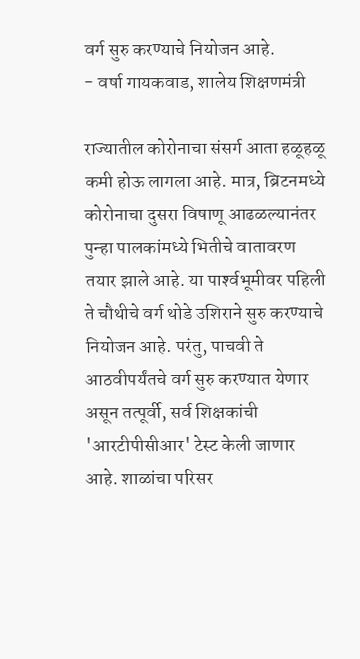वर्ग सुरु करण्याचे नियोजन आहे.
- वर्षा गायकवाड, शालेय शिक्षणमंत्री

राज्यातील कोरोनाचा संसर्ग आता हळूहळू कमी होऊ लागला आहे. मात्र, ब्रिटनमध्ये कोरोनाचा दुसरा विषाणू आढळल्यानंतर पुन्हा पालकांमध्ये भितीचे वातावरण तयार झाले आहे. या पार्श्‍वभूमीवर पहिली ते चौथीचे वर्ग थोडे उशिराने सुरु करण्याचे नियोजन आहे. परंतु, पाचवी ते आठवीपर्यंतचे वर्ग सुरु करण्यात येणार असून तत्पूर्वी, सर्व शिक्षकांची 'आरटीपीसीआर' टेस्ट केली जाणार आहे. शाळांचा परिसर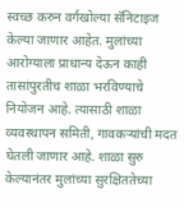स्वच्छ करुन वर्गखोल्या सॅनिटाइज केल्या जाणार आहेत. मुलांच्या आरोग्याला प्राधान्य देऊन काही तासांपुरतीच शाळा भरविण्याचे नियोजन आहे. त्यासाठी शाळा व्यवस्थापन समिती, गावकऱ्यांची मदत घेतली जाणार आहे. शाळा सुरु केल्यानंतर मुलांच्या सुरक्षिततेच्या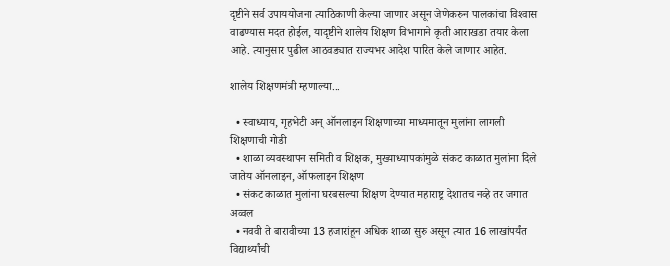दृष्टीने सर्व उपाययोजना त्याठिकाणी केल्या जाणार असून जेणेकरुन पालकांचा विश्‍वास वाढण्यास मदत होईल, यादृष्टीने शालेय शिक्षण विभागाने कृती आराखडा तयार केला आहे. त्यानुसार पुढील आठवड्यात राज्यभर आदेश पारित केले जाणार आहेत.

शालेय शिक्षणमंत्री म्हणाल्या...

  • स्वाध्याय, गृहभेटी अन्‌ ऑनलाइन शिक्षणाच्या माध्यमातून मुलांना लागली शिक्षणाची गोडी
  • शाळा व्यवस्थापन समिती व शिक्षक, मुख्याध्यापकांमुळे संकट काळात मुलांना दिले जातेय ऑनलाइन, ऑफलाइन शिक्षण
  • संकट काळात मुलांना घरबसल्या शिक्षण देण्यात महाराष्ट्र देशातच नव्हे तर जगात अव्वल
  • नववी ते बारावीच्या 13 हजारांहून अधिक शाळा सुरु असून त्यात 16 लाखांपर्यंत विद्यार्थ्यांची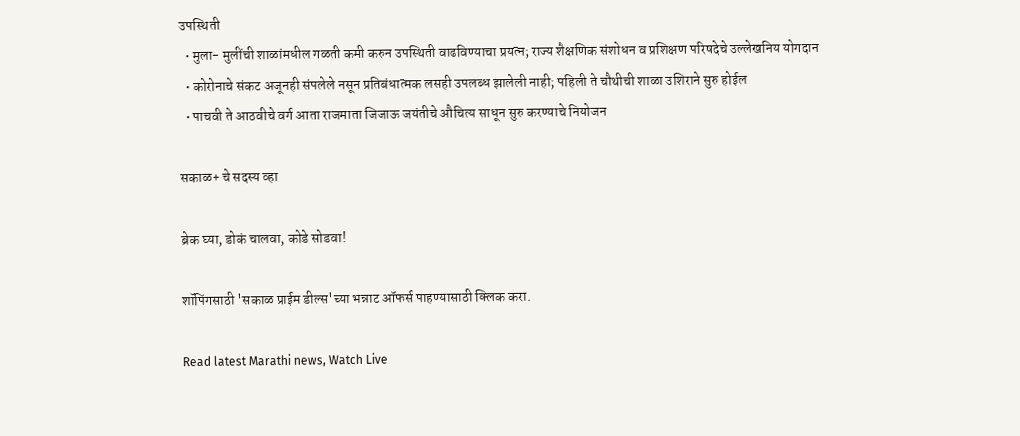उपस्थिती
  • मुला- मुलींची शाळांमधील गळती कमी करुन उपस्थिती वाढविण्याचा प्रयत्न; राज्य शैक्षणिक संशोधन व प्रशिक्षण परिषदेचे उल्लेखनिय योगदान
  • कोरोनाचे संकट अजूनही संपलेले नसून प्रतिबंधात्मक लसही उपलब्ध झालेली नाही; पहिली ते चौथीची शाळा उशिराने सुरु होईल
  • पाचवी ते आठवीचे वर्ग आता राजमाता जिजाऊ जयंतीचे औचित्य साधून सुरु करण्याचे नियोजन

सकाळ+ चे सदस्य व्हा

ब्रेक घ्या, डोकं चालवा, कोडे सोडवा!

शॉपिंगसाठी 'सकाळ प्राईम डील्स'च्या भन्नाट ऑफर्स पाहण्यासाठी क्लिक करा.

Read latest Marathi news, Watch Live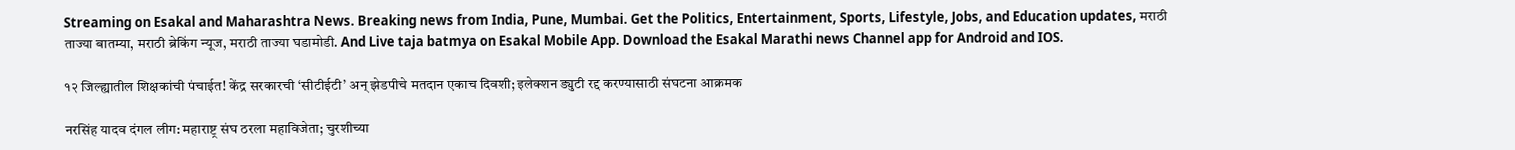Streaming on Esakal and Maharashtra News. Breaking news from India, Pune, Mumbai. Get the Politics, Entertainment, Sports, Lifestyle, Jobs, and Education updates, मराठी ताज्या बातम्या, मराठी ब्रेकिंग न्यूज, मराठी ताज्या घडामोडी. And Live taja batmya on Esakal Mobile App. Download the Esakal Marathi news Channel app for Android and IOS.

१२ जिल्ह्यातील शिक्षकांची पंचाईत! केंद्र सरकारची ‘सीटीईटी’ अन्‌ झेडपीचे मतदान एकाच दिवशी; इलेक्शन ड्युटी रद्द करण्यासाठी संघटना आक्रमक

नरसिंह यादव दंगल लीग: महाराष्ट्र संघ ठरला महाविजेता; चुरशीच्या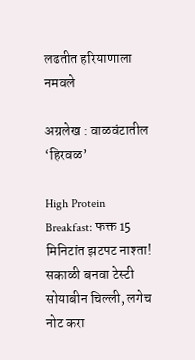लढतीत हरियाणाला नमवले

अग्रलेख : वाळवंटातील ‘हिरवळ’

High Protein Breakfast: फक्त 15 मिनिटांत झटपट नाश्ता! सकाळी बनवा टेस्टी सोयाबीन चिल्ली, लगेच नोट करा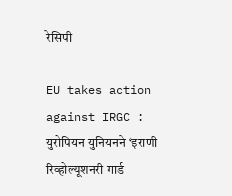रेसिपी

EU takes action against IRGC : युरोपियन युनियनने ‘इराणी रिव्होल्यूशनरी गार्ड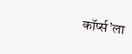कॉर्प्स’ला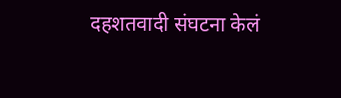दहशतवादी संघटना केलं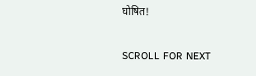घोषित!

SCROLL FOR NEXT